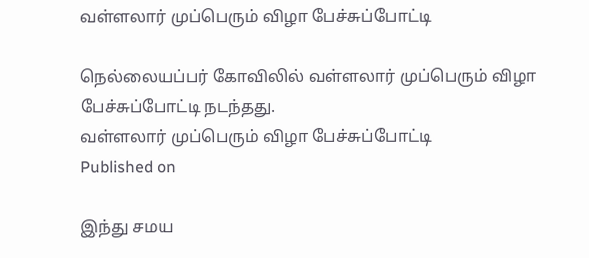வள்ளலார் முப்பெரும் விழா பேச்சுப்போட்டி

நெல்லையப்பர் கோவிலில் வள்ளலார் முப்பெரும் விழா பேச்சுப்போட்டி நடந்தது.
வள்ளலார் முப்பெரும் விழா பேச்சுப்போட்டி
Published on

இந்து சமய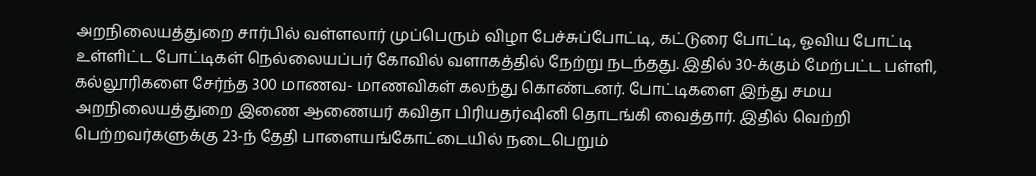அறநிலையத்துறை சார்பில் வள்ளலார் முப்பெரும் விழா பேச்சுப்போட்டி, கட்டுரை போட்டி, ஓவிய போட்டி உள்ளிட்ட போட்டிகள் நெல்லையப்பர் கோவில் வளாகத்தில் நேற்று நடந்தது. இதில் 30-க்கும் மேற்பட்ட பள்ளி, கல்லூரிகளை சேர்ந்த 300 மாணவ- மாணவிகள் கலந்து கொண்டனர். போட்டிகளை இந்து சமய அறநிலையத்துறை இணை ஆணையர் கவிதா பிரியதர்ஷினி தொடங்கி வைத்தார். இதில் வெற்றி பெற்றவர்களுக்கு 23-ந் தேதி பாளையங்கோட்டையில் நடைபெறும்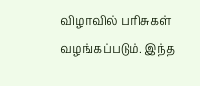விழாவில் பரிசுகள் வழங்கப்படும். இந்த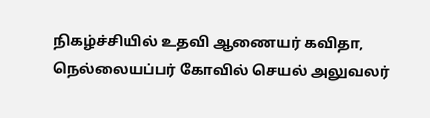நிகழ்ச்சியில் உதவி ஆணையர் கவிதா, நெல்லையப்பர் கோவில் செயல் அலுவலர்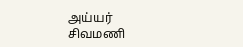அய்யர் சிவமணி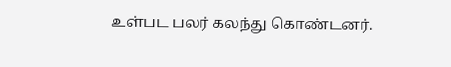உள்பட பலர் கலந்து கொண்டனர்.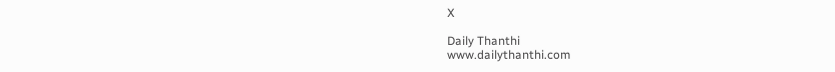X

Daily Thanthi
www.dailythanthi.com